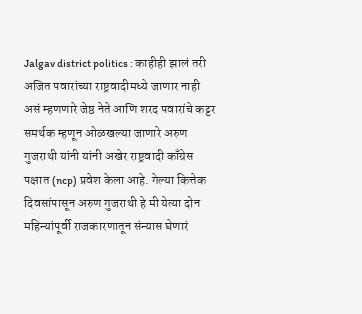Jalgav district politics : काहीही झालं तरी अजित पवारांच्या राष्ट्रवादीमध्ये जाणार नाही असं म्हणणारे जेष्ठ नेते आणि शरद पवारांचे कट्टर समर्थक म्हणून ओळखल्या जाणारे अरुण गुजराथी यांनी यांनी अखेर राष्ट्रवादी काँग्रेस पक्षात (ncp) प्रवेश केला आहे. गेल्या कित्तेक दिवसांपासून अरुण गुजराथी हे मी येत्या दोन महिन्यांपूर्वी राजकारणातून संन्यास घेणारं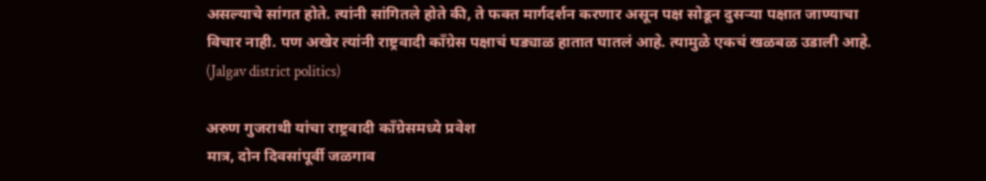असल्याचे सांगत होते. त्यांनी सांगितले होते की, ते फक्त मार्गदर्शन करणार असून पक्ष सोडून दुसऱ्या पक्षात जाण्याचा विचार नाही. पण अखेर त्यांनी राष्ट्रवादी कॉंग्रेस पक्षाचं घड्याळ हातात घातलं आहे. त्यामुळे एकचं खळबळ उडाली आहे. (Jalgav district politics)

अरुण गुजराथी यांचा राष्ट्रवादी काँग्रेसमध्ये प्रवेश
मात्र, दोन दिवसांपूर्वी जळगाव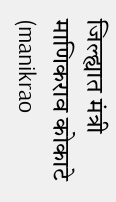जिल्ह्यात मंत्री माणिकराव कोकाटे (manikrao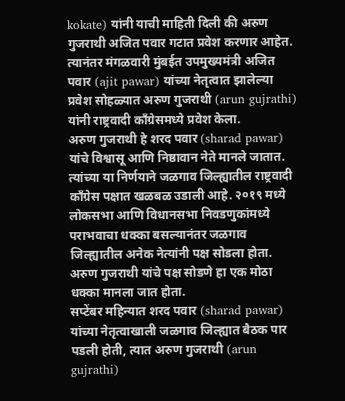kokate) यांनी याची माहिती दिली की अरुण गुजराथी अजित पवार गटात प्रवेश करणार आहेत. त्यानंतर मंगळवारी मुंबईत उपमुख्यमंत्री अजित पवार (ajit pawar) यांच्या नेतृत्वात झालेल्या प्रवेश सोहळ्यात अरुण गुजराथी (arun gujrathi) यांनी राष्ट्रवादी काँग्रेसमध्ये प्रवेश केला.
अरुण गुजराथी हे शरद पवार (sharad pawar) यांचे विश्वासू आणि निष्ठावान नेते मानले जातात. त्यांच्या या निर्णयाने जळगाव जिल्ह्यातील राष्ट्रवादी काँग्रेस पक्षात खळबळ उडाली आहे. २०१९ मध्ये लोकसभा आणि विधानसभा निवडणुकांमध्ये पराभवाचा धक्का बसल्यानंतर जळगाव जिल्ह्यातील अनेक नेत्यांनी पक्ष सोडला होता. अरुण गुजराथी यांचे पक्ष सोडणे हा एक मोठा धक्का मानला जात होता.
सप्टेंबर महिन्यात शरद पवार (sharad pawar) यांच्या नेतृत्वाखाली जळगाव जिल्ह्यात बैठक पार पडली होती, त्यात अरुण गुजराथी (arun gujrathi)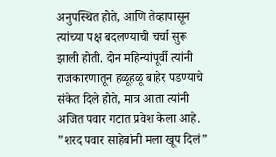अनुपस्थित होते, आणि तेव्हापासून त्यांच्या पक्ष बदलण्याची चर्चा सुरू झाली होती. दोन महिन्यांपूर्वी त्यांनी राजकारणातून हळूहळू बाहेर पडण्याचे संकेत दिले होते, मात्र आता त्यांनी अजित पवार गटात प्रवेश केला आहे.
”शरद पवार साहेबांनी मला खूप दिलं”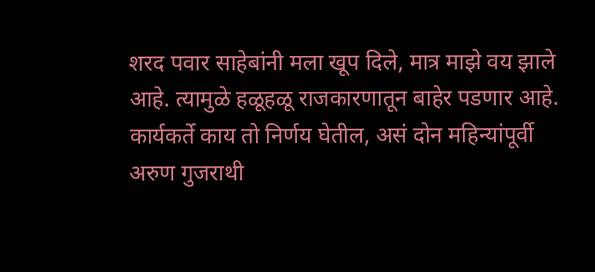शरद पवार साहेबांनी मला खूप दिले, मात्र माझे वय झाले आहे. त्यामुळे हळूहळू राजकारणातून बाहेर पडणार आहे. कार्यकर्ते काय तो निर्णय घेतील, असं दोन महिन्यांपूर्वी अरुण गुजराथी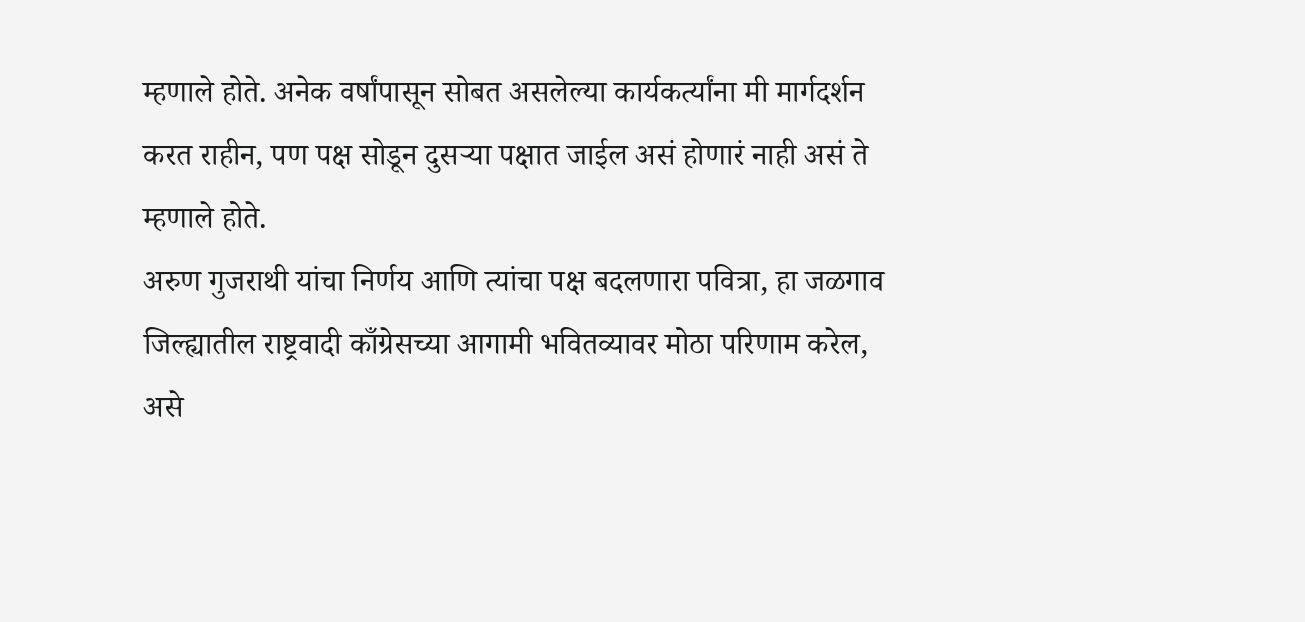म्हणाले होते. अनेक वर्षांपासून सोबत असलेल्या कार्यकर्त्यांना मी मार्गदर्शन करत राहीन, पण पक्ष सोडून दुसऱ्या पक्षात जाईल असं होणारं नाही असं ते म्हणाले होते.
अरुण गुजराथी यांचा निर्णय आणि त्यांचा पक्ष बदलणारा पवित्रा, हा जळगाव जिल्ह्यातील राष्ट्रवादी काँग्रेसच्या आगामी भवितव्यावर मोठा परिणाम करेल, असे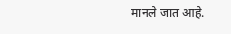मानले जात आहे.